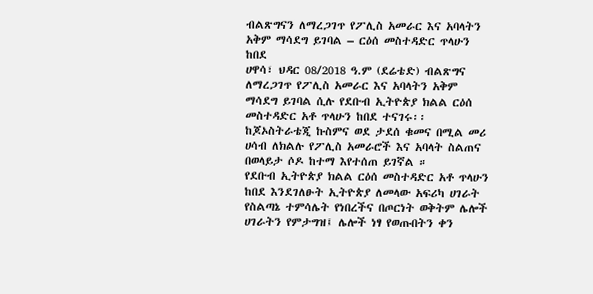ብልጽግናን ለማረጋገጥ የፖሊስ አመራር እና አባላትን አቅም ማሳደግ ይገባል – ርዕሰ መስተዳድር ጥላሁን ከበደ
ሀዋሳ፣ ህዳር 08/2018 ዓ.ም (ደሬቴድ) ብልጽግና ለማረጋገጥ የፖሊስ አመራር እና አባላትን አቅም ማሳደግ ይገባል ሲሉ የደቡብ ኢትዮጵያ ክልል ርዕሰ መስተዳድር አቶ ጥላሁን ከበደ ተናገሩ፡፡
ከጆኦስትራቴጂ ኩስምና ወደ ታደሰ ቁመና በሚል መሪ ሀሳብ ለክልሉ የፖሊስ አመራሮች እና አባላት ስልጠና በወላይታ ሶዶ ከተማ እየተሰጠ ይገኛል ።
የደቡብ ኢትዮጵያ ክልል ርዕሰ መስተዳድር አቶ ጥላሁን ከበደ እንደገለፁት ኢትዮጵያ ለመላው አፍሪካ ሀገራት የስልጣኔ ተምሳሌት የነበረችና በጦርነት ወቅትም ሌሎች ሀገራትን የምታግዝ፤ ሌሎች ነፃ የወጡበትን ቀን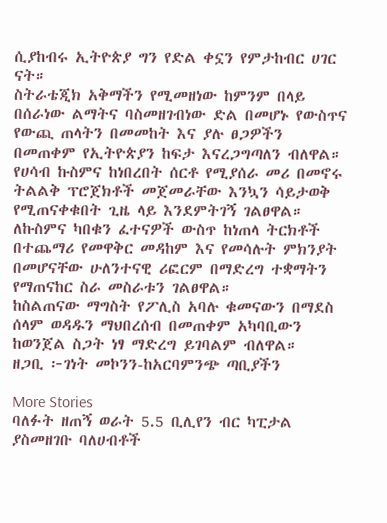ሲያከብሩ ኢትዮጵያ ግን የድል ቀኗን የምታከብር ሀገር ናት።
ስትራቴጂክ አቅማችን የሚመዘነው ከምንም በላይ በሰራነው ልማትና ባስመዘገብነው ድል በመሆኑ የውስጥና የውጪ ጠላትን በመመከት እና ያሉ ፀጋዎችን በመጠቀም የኢትዮጵያን ከፍታ እናረጋግጣለን ብለዋል።
የሀሳብ ኩስምና ከነበረበት ሰርቶ የሚያሰራ መሪ በመኖሩ ትልልቅ ፕሮጀክቶች መጀመራቸው እንኳን ሳይታወቅ የሚጠናቀቁበት ጊዜ ላይ እንደምትገኝ ገልፀዋል።
ለኩስምና ካበቁን ፈተናዎች ውስጥ ከነጠላ ትርክቶች በተጨማሪ የመዋቅር መዳከም እና የመሳሉት ምክንያት በመሆናቸው ሁለንተናዊ ሪፎርም በማድረግ ተቋማትን የማጠናከር ስራ መስራቱን ገልፀዋል።
ከስልጠናው ማግስት የፖሊስ አባሉ ቁመናውን በማደስ ሰላም ወዳዱን ማህበረሰብ በመጠቀም አካባቢውን ከወንጀል ስጋት ነፃ ማድረግ ይገባልም ብለዋል።
ዘጋቢ ፦ገነት መኮንን-ከአርባምንጭ ጣቢያችን

More Stories
ባለፉት ዘጠኝ ወራት 5.5 ቢሊየን ብር ካፒታል ያስመዘገቡ ባለሀብቶች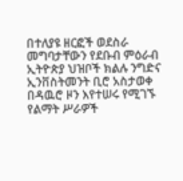በተለያዩ ዘርፎች ወደስራ መግባታቸውን የደቡብ ምዕራብ ኢትዮጵያ ህዝቦች ክልሉ ንግድና ኢንቨስትመንት ቢሮ አስታወቀ
በዳዉሮ ዞን እየተሠሩ የሚገኙ የልማት ሥራዎች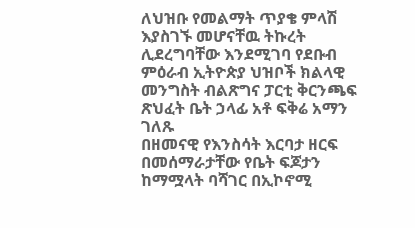ለህዝቡ የመልማት ጥያቄ ምላሽ እያስገኙ መሆናቸዉ ትኩረት ሊደረግባቸው እንደሚገባ የደቡብ ምዕራብ ኢትዮጵያ ህዝቦች ክልላዊ መንግስት ብልጽግና ፓርቲ ቅርንጫፍ ጽህፈት ቤት ኃላፊ አቶ ፍቅሬ አማን ገለጹ
በዘመናዊ የእንስሳት እርባታ ዘርፍ በመሰማራታቸው የቤት ፍጆታን ከማሟላት ባሻገር በኢኮኖሚ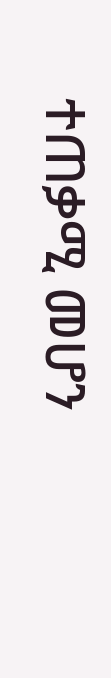ተጠቃሚ መሆን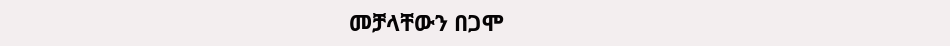መቻላቸውን በጋሞ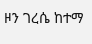ዞን ገረሴ ከተማ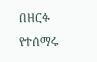በዘርፉ የተሰማሩ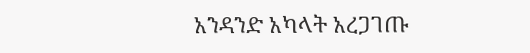አንዳንድ አካላት አረጋገጡ